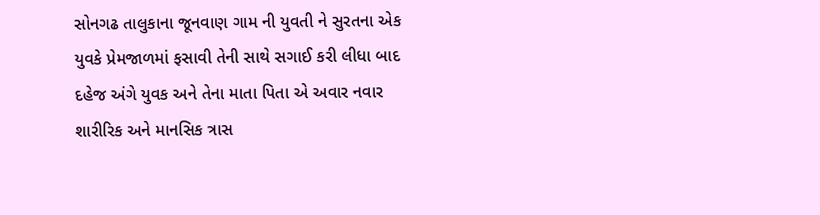સોનગઢ તાલુકાના જૂનવાણ ગામ ની યુવતી ને સુરતના એક યુવકે પ્રેમજાળમાં ફસાવી તેની સાથે સગાઈ કરી લીધા બાદ દહેજ અંગે યુવક અને તેના માતા પિતા એ અવાર નવાર શારીરિક અને માનસિક ત્રાસ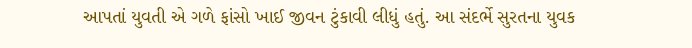આપતાં યુવતી એ ગળે ફાંસો ખાઈ જીવન ટુંકાવી લીધું હતું. આ સંદર્ભે સુરતના યુવક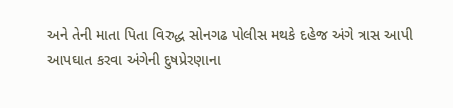અને તેની માતા પિતા વિરુદ્ધ સોનગઢ પોલીસ મથકે દહેજ અંગે ત્રાસ આપી આપઘાત કરવા અંગેની દુષપ્રેરણાના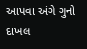આપવા અંગે ગુનો દાખલ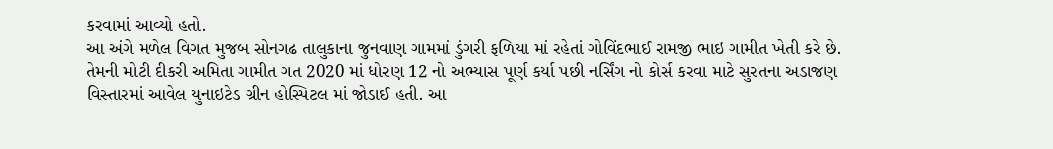કરવામાં આવ્યો હતો.
આ અંગે મળેલ વિગત મુજબ સોનગઢ તાલુકાના જુનવાણ ગામમાં ડુંગરી ફળિયા માં રહેતાં ગોવિંદભાઈ રામજી ભાઇ ગામીત ખેતી કરે છે. તેમની મોટી દીકરી અમિતા ગામીત ગત 2020 માં ધોરણ 12 નો અભ્યાસ પૂર્ણ કર્યા પછી નર્સિંગ નો કોર્સ કરવા માટે સુરતના અડાજણ વિસ્તારમાં આવેલ યુનાઇટેડ ગ્રીન હોસ્પિટલ માં જોડાઈ હતી. આ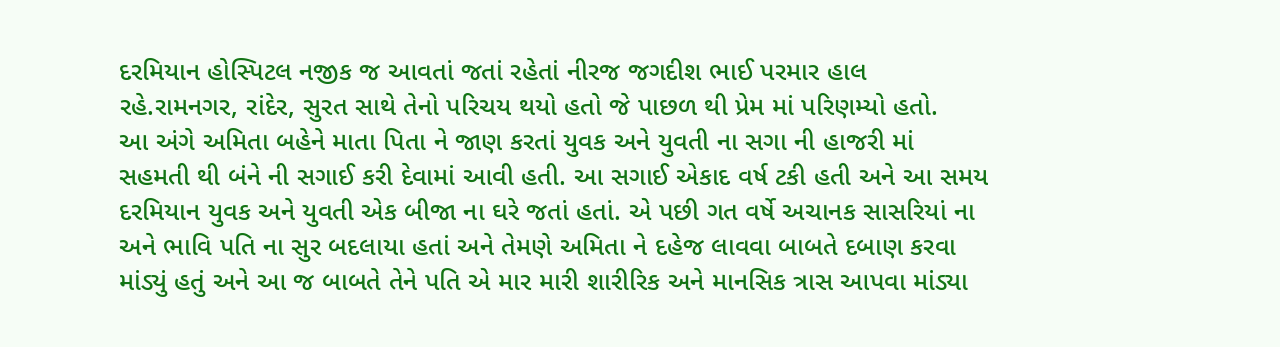દરમિયાન હોસ્પિટલ નજીક જ આવતાં જતાં રહેતાં નીરજ જગદીશ ભાઈ પરમાર હાલ રહે.રામનગર, રાંદેર, સુરત સાથે તેનો પરિચય થયો હતો જે પાછળ થી પ્રેમ માં પરિણમ્યો હતો.
આ અંગે અમિતા બહેને માતા પિતા ને જાણ કરતાં યુવક અને યુવતી ના સગા ની હાજરી માં સહમતી થી બંને ની સગાઈ કરી દેવામાં આવી હતી. આ સગાઈ એકાદ વર્ષ ટકી હતી અને આ સમય દરમિયાન યુવક અને યુવતી એક બીજા ના ઘરે જતાં હતાં. એ પછી ગત વર્ષે અચાનક સાસરિયાં ના અને ભાવિ પતિ ના સુર બદલાયા હતાં અને તેમણે અમિતા ને દહેજ લાવવા બાબતે દબાણ કરવા માંડ્યું હતું અને આ જ બાબતે તેને પતિ એ માર મારી શારીરિક અને માનસિક ત્રાસ આપવા માંડ્યા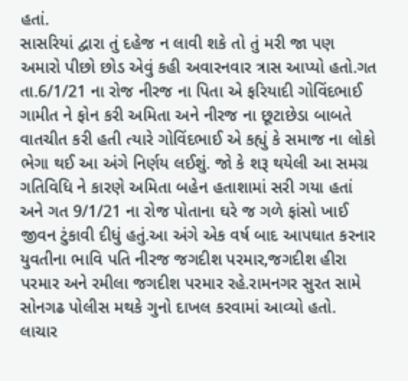હતાં.
સાસરિયાં દ્વારા તું દહેજ ન લાવી શકે તો તું મરી જા પણ અમારો પીછો છોડ એવું કહી અવારનવાર ત્રાસ આપ્યો હતો.ગત તા.6/1/21 ના રોજ નીરજ ના પિતા એ ફરિયાદી ગોવિંદભાઈ ગામીત ને ફોન કરી અમિતા અને નીરજ ના છૂટાછેડા બાબતે વાતચીત કરી હતી ત્યારે ગોવિંદભાઈ એ કહ્યું કે સમાજ ના લોકો ભેગા થઈ આ અંગે નિર્ણય લઈશું. જો કે શરૂ થયેલી આ સમગ્ર ગતિવિધિ ને કારણે અમિતા બહેન હતાશામાં સરી ગયા હતાં અને ગત 9/1/21 ના રોજ પોતાના ઘરે જ ગળે ફાંસો ખાઈ જીવન ટુંકાવી દીધું હતું.આ અંગે એક વર્ષ બાદ આપઘાત કરનાર યુવતીના ભાવિ પતિ નીરજ જગદીશ પરમાર,જગદીશ હીરા પરમાર અને રમીલા જગદીશ પરમાર રહે.રામનગર સુરત સામે સોનગઢ પોલીસ મથકે ગુનો દાખલ કરવામાં આવ્યો હતો.
લાચાર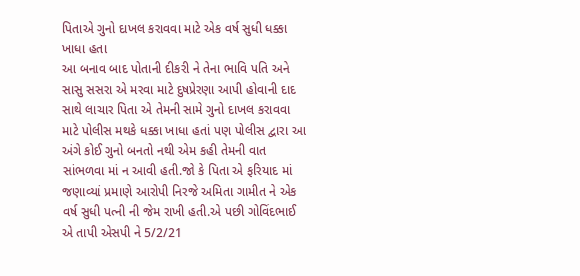પિતાએ ગુનો દાખલ કરાવવા માટે એક વર્ષ સુધી ધક્કા ખાધા હતા
આ બનાવ બાદ પોતાની દીકરી ને તેના ભાવિ પતિ અને સાસુ સસરા એ મરવા માટે દુષપ્રેરણા આપી હોવાની દાદ સાથે લાચાર પિતા એ તેમની સામે ગુનો દાખલ કરાવવા માટે પોલીસ મથકે ધક્કા ખાધા હતાં પણ પોલીસ દ્વારા આ અંગે કોઈ ગુનો બનતો નથી એમ કહી તેમની વાત સાંભળવા માં ન આવી હતી.જો કે પિતા એ ફરિયાદ માં જણાવ્યાં પ્રમાણે આરોપી નિરજે અમિતા ગામીત ને એક વર્ષ સુધી પત્ની ની જેમ રાખી હતી.એ પછી ગોવિંદભાઈ એ તાપી એસપી ને 5/2/21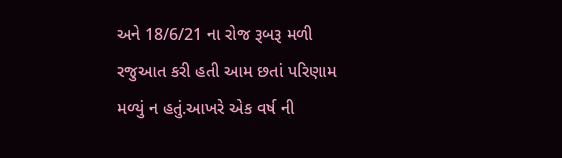અને 18/6/21 ના રોજ રૂબરૂ મળી રજુઆત કરી હતી આમ છતાં પરિણામ મળ્યું ન હતું.આખરે એક વર્ષ ની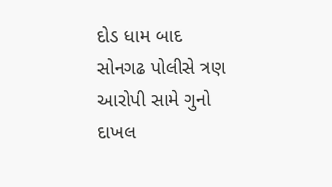દોડ ધામ બાદ સોનગઢ પોલીસે ત્રણ આરોપી સામે ગુનો દાખલ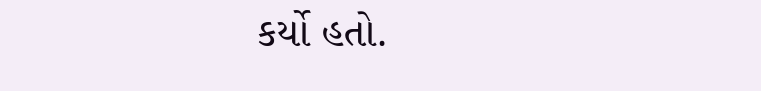કર્યો હતો.